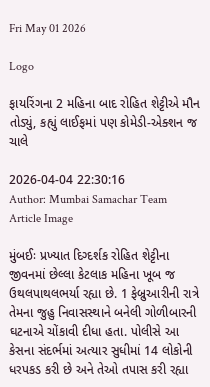Fri May 01 2026

Logo

ફાયરિંગના 2 મહિના બાદ રોહિત શેટ્ટીએ મૌન તોડ્યું, કહ્યું લાઈફમાં પણ કોમેડી-એક્શન જ ચાલે

2026-04-04 22:30:16
Author: Mumbai Samachar Team
Article Image

મુંબઈઃ પ્રખ્યાત દિગ્દર્શક રોહિત શેટ્ટીના જીવનમાં છેલ્લા કેટલાક મહિના ખૂબ જ ઉથલપાથલભર્યા રહ્યા છે. 1 ફેબ્રુઆરીની રાત્રે તેમના જુહુ નિવાસસ્થાને બનેલી ગોળીબારની ઘટનાએ ચોંકાવી દીધા હતા. પોલીસે આ કેસના સંદર્ભમાં અત્યાર સુધીમાં 14 લોકોની ધરપકડ કરી છે અને તેઓ તપાસ કરી રહ્યા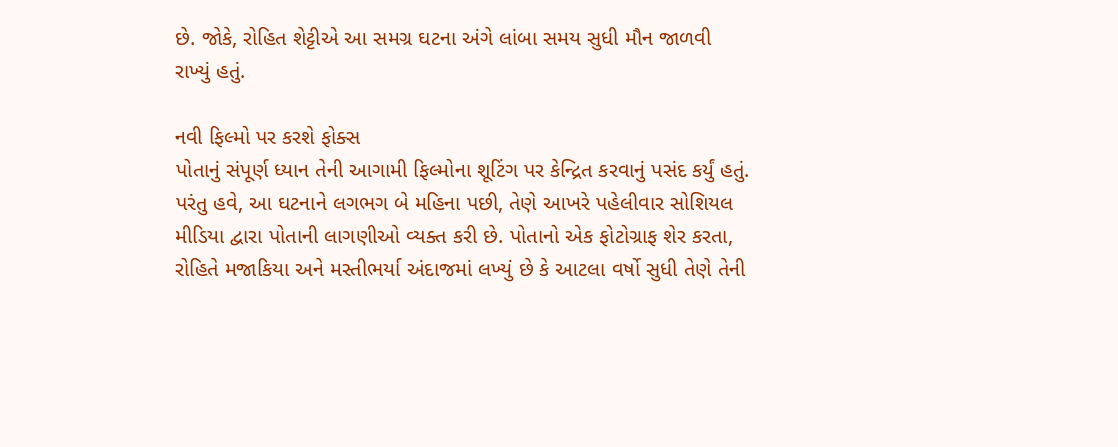છે. જોકે, રોહિત શેટ્ટીએ આ સમગ્ર ઘટના અંગે લાંબા સમય સુધી મૌન જાળવી રાખ્યું હતું.

નવી ફિલ્મો પર કરશે ફોક્સ
પોતાનું સંપૂર્ણ ધ્યાન તેની આગામી ફિલ્મોના શૂટિંગ પર કેન્દ્રિત કરવાનું પસંદ કર્યું હતું. પરંતુ હવે, આ ઘટનાને લગભગ બે મહિના પછી, તેણે આખરે પહેલીવાર સોશિયલ મીડિયા દ્વારા પોતાની લાગણીઓ વ્યક્ત કરી છે. પોતાનો એક ફોટોગ્રાફ શેર કરતા, રોહિતે મજાકિયા અને મસ્તીભર્યા અંદાજમાં લખ્યું છે કે આટલા વર્ષો સુધી તેણે તેની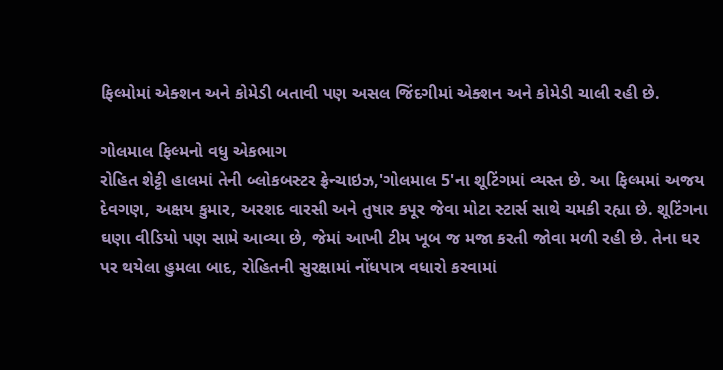ફિલ્મોમાં એક્શન અને કોમેડી બતાવી પણ અસલ જિંદગીમાં એક્શન અને કોમેડી ચાલી રહી છે.

ગોલમાલ ફિલ્મનો વધુ એકભાગ
રોહિત શેટ્ટી હાલમાં તેની બ્લોકબસ્ટર ફ્રેન્ચાઇઝ,'ગોલમાલ 5'ના શૂટિંગમાં વ્યસ્ત છે. આ ફિલ્મમાં અજય દેવગણ, અક્ષય કુમાર, અરશદ વારસી અને તુષાર કપૂર જેવા મોટા સ્ટાર્સ સાથે ચમકી રહ્યા છે. શૂટિંગના ઘણા વીડિયો પણ સામે આવ્યા છે, જેમાં આખી ટીમ ખૂબ જ મજા કરતી જોવા મળી રહી છે. તેના ઘર પર થયેલા હુમલા બાદ, રોહિતની સુરક્ષામાં નોંધપાત્ર વધારો કરવામાં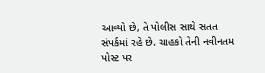આવ્યો છે, તે પોલીસ સાથે સતત સંપર્કમાં રહે છે. ચાહકો તેની નવીનતમ પોસ્ટ પર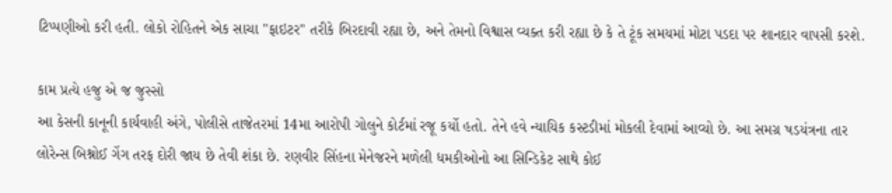ટિપ્પણીઓ કરી હતી. લોકો રોહિતને એક સાચા "ફાઇટર" તરીકે બિરદાવી રહ્યા છે, અને તેમનો વિશ્વાસ વ્યક્ત કરી રહ્યા છે કે તે ટૂંક સમયમાં મોટા પડદા પર શાનદાર વાપસી કરશે.

કામ પ્રત્યે હજુ એ જ જુસ્સો
આ કેસની કાનૂની કાર્યવાહી અંગે, પોલીસે તાજેતરમાં 14મા આરોપી ગોલુને કોર્ટમાં રજૂ કર્યો હતો. તેને હવે ન્યાયિક કસ્ટડીમાં મોકલી દેવામાં આવ્યો છે. આ સમગ્ર ષડયંત્રના તાર લોરેન્સ બિશ્નોઈ ગેંગ તરફ દોરી જાય છે તેવી શંકા છે. રણવીર સિંહના મેનેજરને મળેલી ધમકીઓનો આ સિન્ડિકેટ સાથે કોઈ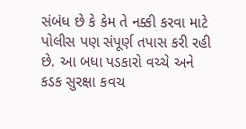સંબંધ છે કે કેમ તે નક્કી કરવા માટે પોલીસ પણ સંપૂર્ણ તપાસ કરી રહી છે. આ બધા પડકારો વચ્ચે અને કડક સુરક્ષા કવચ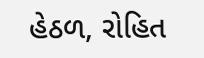હેઠળ, રોહિત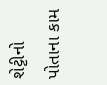શેટ્ટીનો પોતાના કામ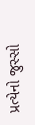પ્રત્યેનો જુસ્સો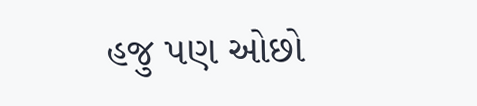હજુ પણ ઓછો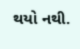થયો નથી.